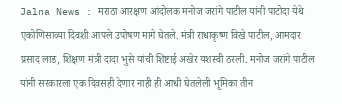Jalna News : मराठा आरक्षण आंदोलक मनोज जरांगे पाटील यांनी पाटोदा येथे एकोणिसाव्या दिवशी आपले उपोषण मागे घेतले. मंत्री राधाकृष्ण विखे पाटील, आमदार प्रसाद लाड, शिक्षण मंत्री दादा भुसे यांची शिष्टाई अखेर यशस्वी ठरली. मनोज जरांगे पाटील यांनी सरकारला एक दिवसही देणार नाही ही आधी घेतलेली भूमिका तीन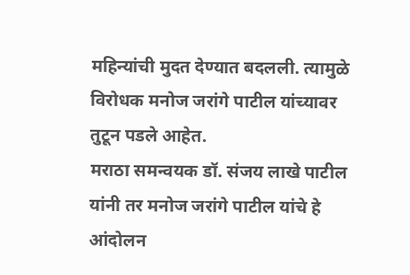महिन्यांची मुदत देण्यात बदलली. त्यामुळे विरोधक मनोज जरांगे पाटील यांच्यावर तुटून पडले आहेत.
मराठा समन्वयक डॉ. संजय लाखे पाटील यांनी तर मनोज जरांगे पाटील यांचे हे आंदोलन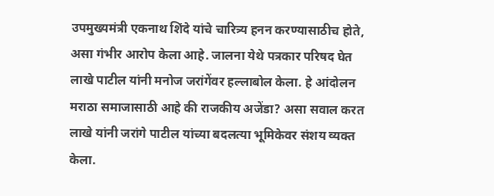उपमुख्यमंत्री एकनाथ शिंदे यांचे चारित्र्य हनन करण्यासाठीच होते, असा गंभीर आरोप केला आहे. जालना येथे पत्रकार परिषद घेत लाखे पाटील यांनी मनोज जरांगेंवर हल्लाबोल केला. हे आंदोलन मराठा समाजासाठी आहे की राजकीय अजेंडा? असा सवाल करत लाखे यांनी जरांगे पाटील यांच्या बदलत्या भूमिकेवर संशय व्यक्त केला.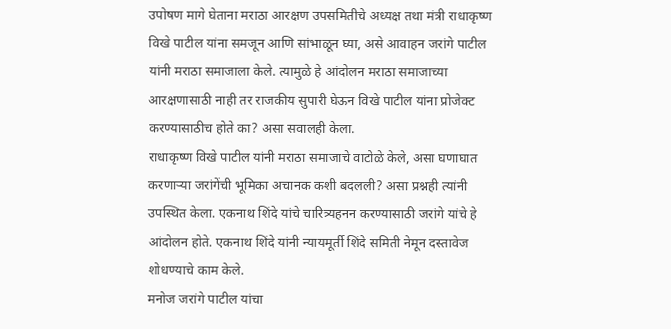उपोषण मागे घेताना मराठा आरक्षण उपसमितीचे अध्यक्ष तथा मंत्री राधाकृष्ण विखे पाटील यांना समजून आणि सांभाळून घ्या, असे आवाहन जरांगे पाटील यांनी मराठा समाजाला केले. त्यामुळे हे आंदोलन मराठा समाजाच्या आरक्षणासाठी नाही तर राजकीय सुपारी घेऊन विखे पाटील यांना प्रोजेक्ट करण्यासाठीच होते का? असा सवालही केला.
राधाकृष्ण विखे पाटील यांनी मराठा समाजाचे वाटोळे केले, असा घणाघात करणाऱ्या जरांगेंची भूमिका अचानक कशी बदलली? असा प्रश्नही त्यांनी उपस्थित केला. एकनाथ शिंदे यांचे चारित्र्यहनन करण्यासाठी जरांगे यांचे हे आंदोलन होते. एकनाथ शिंदे यांनी न्यायमूर्ती शिंदे समिती नेमून दस्तावेज शोधण्याचे काम केले.
मनोज जरांगे पाटील यांचा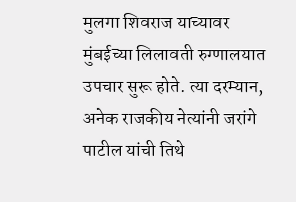मुलगा शिवराज याच्यावर मुंबईच्या लिलावती रुग्णालयात उपचार सुरू होते. त्या दरम्यान, अनेक राजकीय नेत्यांनी जरांगे पाटील यांची तिथे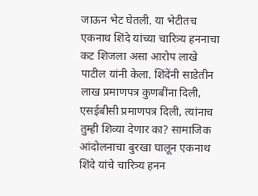जाऊन भेट घेतली. या भेटीतच एकनाथ शिंदे यांच्या चारित्र्य हननाचा कट शिजला असा आरोप लाखे पाटील यांनी केला. शिंदेंनी साडेतीन लाख प्रमाणपत्र कुणबींना दिली, एसईबीसी प्रमाणपत्र दिली, त्यांनाच तुम्ही शिव्या देणार का? सामाजिक आंदोलनाचा बुरखा घालून एकनाथ शिंदे यांचे चारित्र्य हनन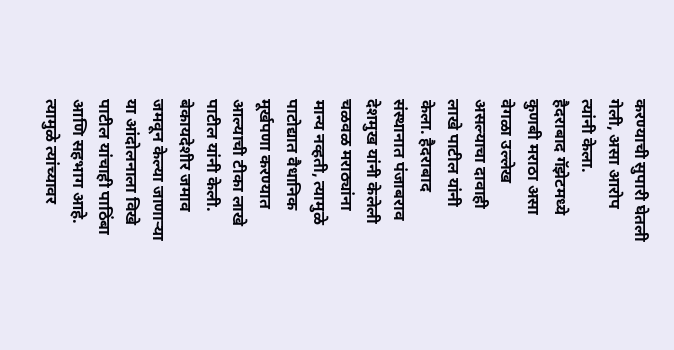करण्याची सुपारी घेतली गेली, असा आरोप त्यांनी केला.
हैदराबाद गॅझेटमध्ये कुणबी मराठा असा वेगळा उल्लेख असल्याचा दावाही लाखे पाटील यांनी केला. हैदराबाद संस्थानात पंजाबराव देशमुख यांनी केलेली चळवळ मराठ्यांना मान्य नव्हती, त्यामुळे पाटोद्यात वैधानिक मूर्खपणा करण्यात आल्याची टीका लाखे पाटील यांनी केली. बेकायदेशीर जमाव जमवून केल्या जाणाऱ्या या आंदोलनाला विखे पाटील यांचाही पाठिंबा आणि सहभाग आहे. त्यामुळे त्यांच्यावर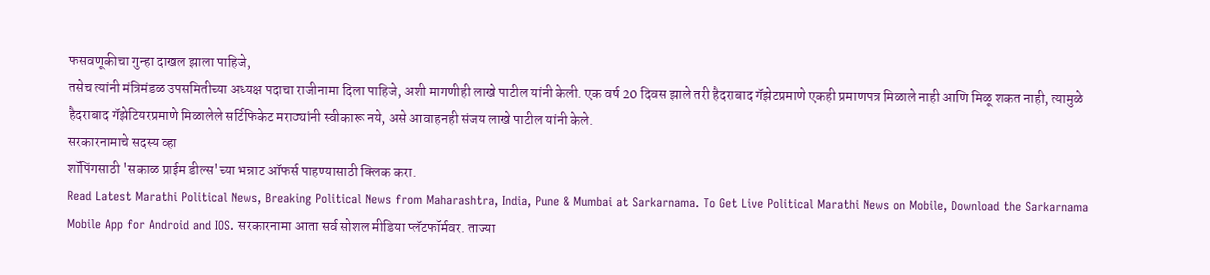फसवणूकीचा गुन्हा दाखल झाला पाहिजे,
तसेच त्यांनी मंत्रिमंडळ उपसमितीच्या अध्यक्ष पदाचा राजीनामा दिला पाहिजे, अशी मागणीही लाखे पाटील यांनी केली. एक वर्ष 20 दिवस झाले तरी हैदराबाद गॅझेटप्रमाणे एकही प्रमाणपत्र मिळाले नाही आणि मिळू शकत नाही, त्यामुळे हैदराबाद गॅझेटियरप्रमाणे मिळालेले सर्टिफिकेट मराठ्यांनी स्वीकारू नये, असे आवाहनही संजय लाखे पाटील यांनी केले.
सरकारनामाचे सदस्य व्हा
शॉपिंगसाठी 'सकाळ प्राईम डील्स'च्या भन्नाट ऑफर्स पाहण्यासाठी क्लिक करा.
Read Latest Marathi Political News, Breaking Political News from Maharashtra, India, Pune & Mumbai at Sarkarnama. To Get Live Political Marathi News on Mobile, Download the Sarkarnama Mobile App for Android and IOS. सरकारनामा आता सर्व सोशल मीडिया प्लॅटफॉर्मवर. ताज्या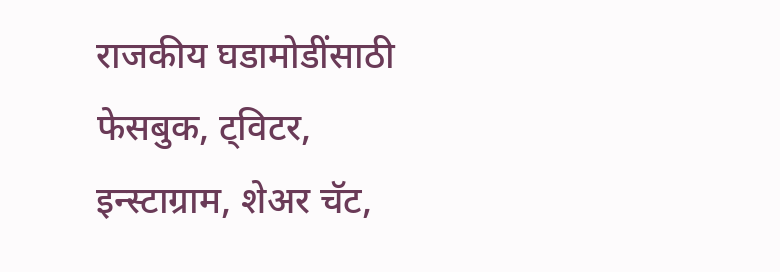राजकीय घडामोडींसाठी फेसबुक, ट्विटर, इन्स्टाग्राम, शेअर चॅट,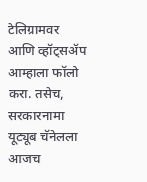टेलिग्रामवर आणि व्हॉट्सॲप आम्हाला फॉलो करा. तसेच, सरकारनामा यूट्यूब चॅनेलला आजच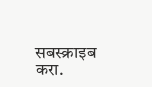सबस्क्राइब करा.